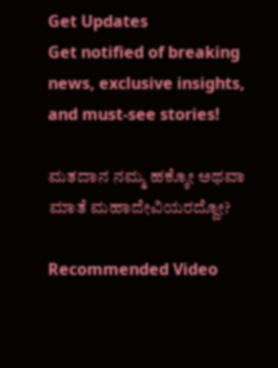Get Updates
Get notified of breaking news, exclusive insights, and must-see stories!

ಮತದಾನ ನಮ್ಮ ಹಕ್ಕೋ ಅಥವಾ ಮಾತೆ ಮಹಾದೇವಿಯರದ್ದೋ?

Recommended Video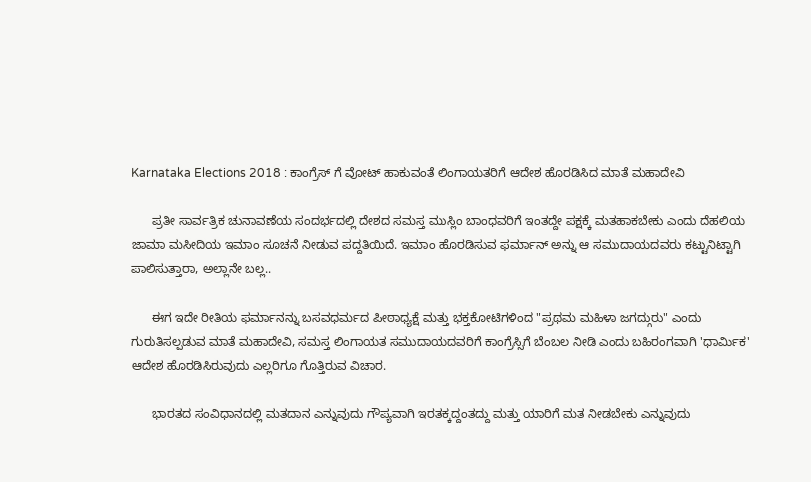Karnataka Elections 2018 : ಕಾಂಗ್ರೆಸ್ ಗೆ ವೋಟ್ ಹಾಕುವಂತೆ ಲಿಂಗಾಯತರಿಗೆ ಆದೇಶ ಹೊರಡಿಸಿದ ಮಾತೆ ಮಹಾದೇವಿ

      ಪ್ರತೀ ಸಾರ್ವತ್ರಿಕ ಚುನಾವಣೆಯ ಸಂದರ್ಭದಲ್ಲಿ ದೇಶದ ಸಮಸ್ತ ಮುಸ್ಲಿಂ ಬಾಂಧವರಿಗೆ ಇಂತದ್ದೇ ಪಕ್ಷಕ್ಕೆ ಮತಹಾಕಬೇಕು ಎಂದು ದೆಹಲಿಯ ಜಾಮಾ ಮಸೀದಿಯ ಇಮಾಂ ಸೂಚನೆ ನೀಡುವ ಪದ್ದತಿಯಿದೆ. ಇಮಾಂ ಹೊರಡಿಸುವ ಫರ್ಮಾನ್ ಅನ್ನು ಆ ಸಮುದಾಯದವರು ಕಟ್ಟುನಿಟ್ಟಾಗಿ ಪಾಲಿಸುತ್ತಾರಾ, ಅಲ್ಲಾನೇ ಬಲ್ಲ..

      ಈಗ ಇದೇ ರೀತಿಯ ಫರ್ಮಾನನ್ನು ಬಸವಧರ್ಮದ ಪೀಠಾಧ್ಯಕ್ಷೆ ಮತ್ತು ಭಕ್ತಕೋಟಿಗಳಿಂದ "ಪ್ರಥಮ ಮಹಿಳಾ ಜಗದ್ಗುರು" ಎಂದು ಗುರುತಿಸಲ್ಪಡುವ ಮಾತೆ ಮಹಾದೇವಿ, ಸಮಸ್ತ ಲಿಂಗಾಯತ ಸಮುದಾಯದವರಿಗೆ ಕಾಂಗ್ರೆಸ್ಸಿಗೆ ಬೆಂಬಲ ನೀಡಿ ಎಂದು ಬಹಿರಂಗವಾಗಿ 'ಧಾರ್ಮಿಕ' ಆದೇಶ ಹೊರಡಿಸಿರುವುದು ಎಲ್ಲರಿಗೂ ಗೊತ್ತಿರುವ ವಿಚಾರ.

      ಭಾರತದ ಸಂವಿಧಾನದಲ್ಲಿ ಮತದಾನ ಎನ್ನುವುದು ಗೌಪ್ಯವಾಗಿ ಇರತಕ್ಕದ್ದಂತದ್ದು ಮತ್ತು ಯಾರಿಗೆ ಮತ ನೀಡಬೇಕು ಎನ್ನುವುದು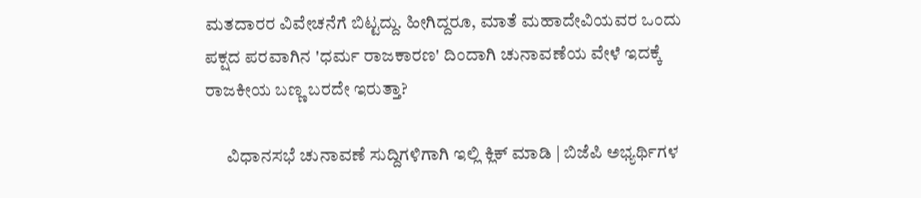ಮತದಾರರ ವಿವೇಚನೆಗೆ ಬಿಟ್ಟದ್ದು. ಹೀಗಿದ್ದರೂ, ಮಾತೆ ಮಹಾದೇವಿಯವರ ಒಂದು ಪಕ್ಷದ ಪರವಾಗಿನ 'ಧರ್ಮ ರಾಜಕಾರಣ' ದಿಂದಾಗಿ ಚುನಾವಣೆಯ ವೇಳೆ ಇದಕ್ಕೆ ರಾಜಕೀಯ ಬಣ್ಣ ಬರದೇ ಇರುತ್ತಾ?

      ವಿಧಾನಸಭೆ ಚುನಾವಣೆ ಸುದ್ದಿಗಳಿಗಾಗಿ ಇಲ್ಲಿ ಕ್ಲಿಕ್ ಮಾಡಿ | ಬಿಜೆಪಿ ಅಭ್ಯರ್ಥಿಗಳ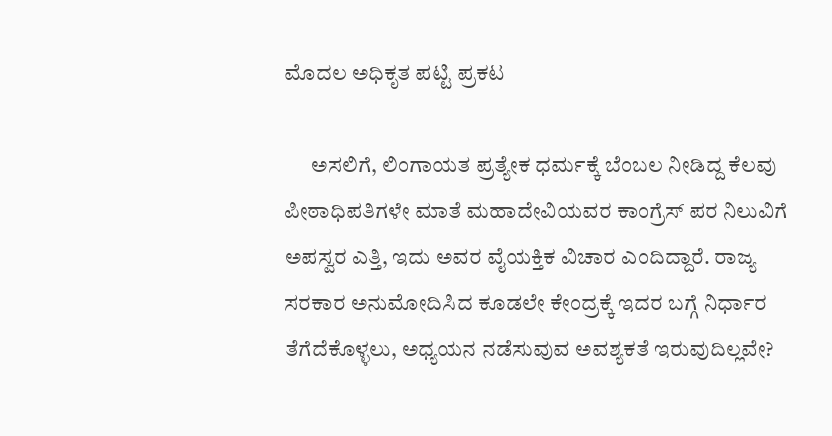ಮೊದಲ ಅಧಿಕೃತ ಪಟ್ಟಿ ಪ್ರಕಟ

      ಅಸಲಿಗೆ, ಲಿಂಗಾಯತ ಪ್ರತ್ಯೇಕ ಧರ್ಮಕ್ಕೆ ಬೆಂಬಲ ನೀಡಿದ್ದ ಕೆಲವು ಪೀಠಾಧಿಪತಿಗಳೇ ಮಾತೆ ಮಹಾದೇವಿಯವರ ಕಾಂಗ್ರೆಸ್ ಪರ ನಿಲುವಿಗೆ ಅಪಸ್ವರ ಎತ್ತಿ, ಇದು ಅವರ ವೈಯಕ್ತಿಕ ವಿಚಾರ ಎಂದಿದ್ದಾರೆ. ರಾಜ್ಯ ಸರಕಾರ ಅನುಮೋದಿಸಿದ ಕೂಡಲೇ ಕೇಂದ್ರಕ್ಕೆ ಇದರ ಬಗ್ಗೆ ನಿರ್ಧಾರ ತೆಗೆದೆಕೊಳ್ಳಲು, ಅಧ್ಯಯನ ನಡೆಸುವುವ ಅವಶ್ಯಕತೆ ಇರುವುದಿಲ್ಲವೇ?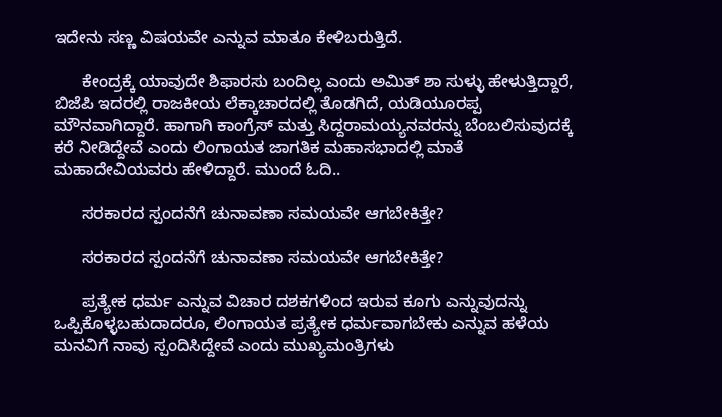ಇದೇನು ಸಣ್ಣ ವಿಷಯವೇ ಎನ್ನುವ ಮಾತೂ ಕೇಳಿಬರುತ್ತಿದೆ.

      ಕೇಂದ್ರಕ್ಕೆ ಯಾವುದೇ ಶಿಫಾರಸು ಬಂದಿಲ್ಲ ಎಂದು ಅಮಿತ್ ಶಾ ಸುಳ್ಳು ಹೇಳುತ್ತಿದ್ದಾರೆ, ಬಿಜೆಪಿ ಇದರಲ್ಲಿ ರಾಜಕೀಯ ಲೆಕ್ಕಾಚಾರದಲ್ಲಿ ತೊಡಗಿದೆ, ಯಡಿಯೂರಪ್ಪ ಮೌನವಾಗಿದ್ದಾರೆ. ಹಾಗಾಗಿ ಕಾಂಗ್ರೆಸ್ ಮತ್ತು ಸಿದ್ದರಾಮಯ್ಯನವರನ್ನು ಬೆಂಬಲಿಸುವುದಕ್ಕೆ ಕರೆ ನೀಡಿದ್ದೇವೆ ಎಂದು ಲಿಂಗಾಯತ ಜಾಗತಿಕ ಮಹಾಸಭಾದಲ್ಲಿ ಮಾತೆ ಮಹಾದೇವಿಯವರು ಹೇಳಿದ್ದಾರೆ. ಮುಂದೆ ಓದಿ..

      ಸರಕಾರದ ಸ್ಪಂದನೆಗೆ ಚುನಾವಣಾ ಸಮಯವೇ ಆಗಬೇಕಿತ್ತೇ?

      ಸರಕಾರದ ಸ್ಪಂದನೆಗೆ ಚುನಾವಣಾ ಸಮಯವೇ ಆಗಬೇಕಿತ್ತೇ?

      ಪ್ರತ್ಯೇಕ ಧರ್ಮ ಎನ್ನುವ ವಿಚಾರ ದಶಕಗಳಿಂದ ಇರುವ ಕೂಗು ಎನ್ನುವುದನ್ನು ಒಪ್ಪಿಕೊಳ್ಳಬಹುದಾದರೂ, ಲಿಂಗಾಯತ ಪ್ರತ್ಯೇಕ ಧರ್ಮವಾಗಬೇಕು ಎನ್ನುವ ಹಳೆಯ ಮನವಿಗೆ ನಾವು ಸ್ಪಂದಿಸಿದ್ದೇವೆ ಎಂದು ಮುಖ್ಯಮಂತ್ರಿಗಳು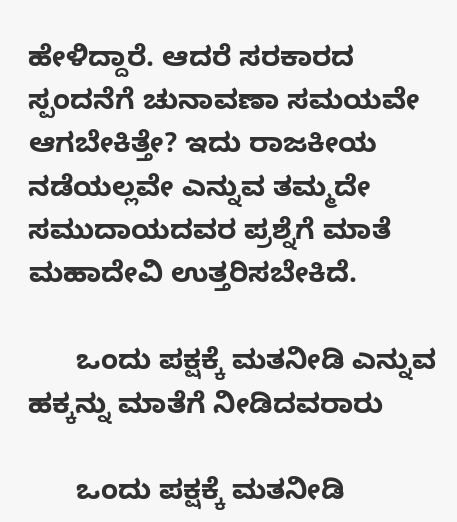ಹೇಳಿದ್ದಾರೆ. ಆದರೆ ಸರಕಾರದ ಸ್ಪಂದನೆಗೆ ಚುನಾವಣಾ ಸಮಯವೇ ಆಗಬೇಕಿತ್ತೇ? ಇದು ರಾಜಕೀಯ ನಡೆಯಲ್ಲವೇ ಎನ್ನುವ ತಮ್ಮದೇ ಸಮುದಾಯದವರ ಪ್ರಶ್ನೆಗೆ ಮಾತೆ ಮಹಾದೇವಿ ಉತ್ತರಿಸಬೇಕಿದೆ.

      ಒಂದು ಪಕ್ಷಕ್ಕೆ ಮತನೀಡಿ ಎನ್ನುವ ಹಕ್ಕನ್ನು ಮಾತೆಗೆ ನೀಡಿದವರಾರು

      ಒಂದು ಪಕ್ಷಕ್ಕೆ ಮತನೀಡಿ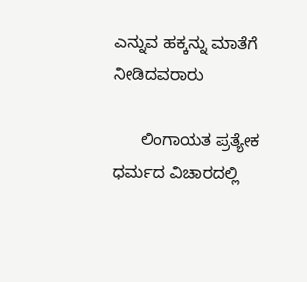ಎನ್ನುವ ಹಕ್ಕನ್ನು ಮಾತೆಗೆ ನೀಡಿದವರಾರು

      ಲಿಂಗಾಯತ ಪ್ರತ್ಯೇಕ ಧರ್ಮದ ವಿಚಾರದಲ್ಲಿ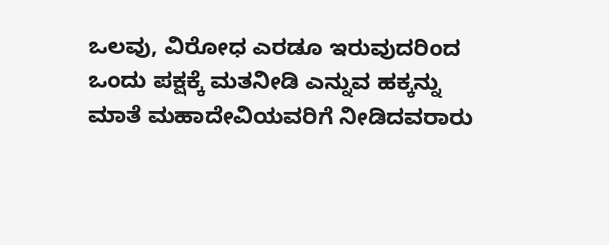ಒಲವು, ವಿರೋಧ ಎರಡೂ ಇರುವುದರಿಂದ ಒಂದು ಪಕ್ಷಕ್ಕೆ ಮತನೀಡಿ ಎನ್ನುವ ಹಕ್ಕನ್ನು ಮಾತೆ ಮಹಾದೇವಿಯವರಿಗೆ ನೀಡಿದವರಾರು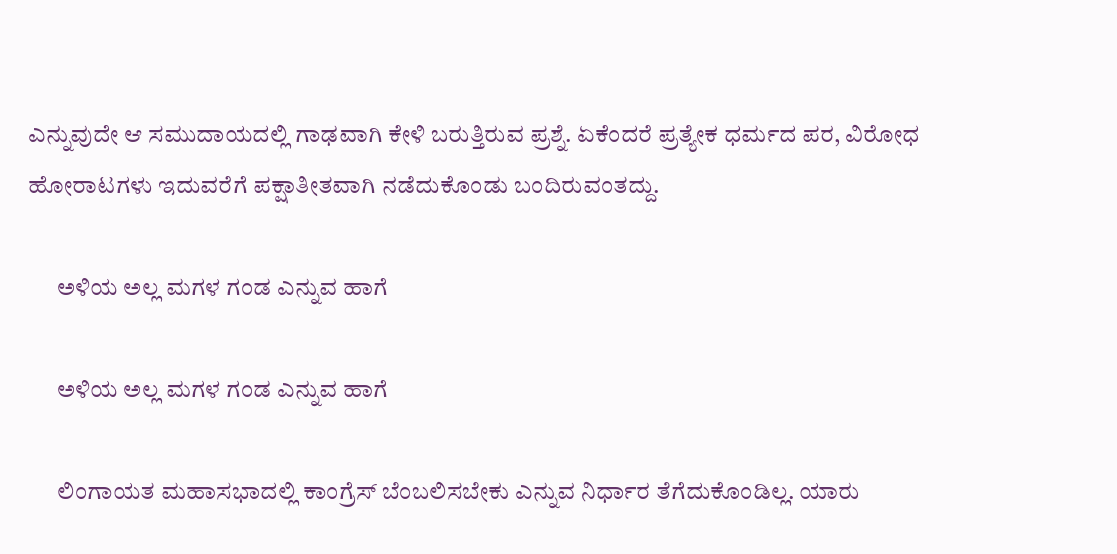ಎನ್ನುವುದೇ ಆ ಸಮುದಾಯದಲ್ಲಿ ಗಾಢವಾಗಿ ಕೇಳಿ ಬರುತ್ತಿರುವ ಪ್ರಶ್ನೆ. ಏಕೆಂದರೆ ಪ್ರತ್ಯೇಕ ಧರ್ಮದ ಪರ, ವಿರೋಧ ಹೋರಾಟಗಳು ಇದುವರೆಗೆ ಪಕ್ಷಾತೀತವಾಗಿ ನಡೆದುಕೊಂಡು ಬಂದಿರುವಂತದ್ದು.

      ಅಳಿಯ ಅಲ್ಲ ಮಗಳ ಗಂಡ ಎನ್ನುವ ಹಾಗೆ

      ಅಳಿಯ ಅಲ್ಲ ಮಗಳ ಗಂಡ ಎನ್ನುವ ಹಾಗೆ

      ಲಿಂಗಾಯತ ಮಹಾಸಭಾದಲ್ಲಿ ಕಾಂಗ್ರೆಸ್‌ ಬೆಂಬಲಿಸಬೇಕು ಎನ್ನುವ ನಿರ್ಧಾರ ತೆಗೆದುಕೊಂಡಿಲ್ಲ. ಯಾರು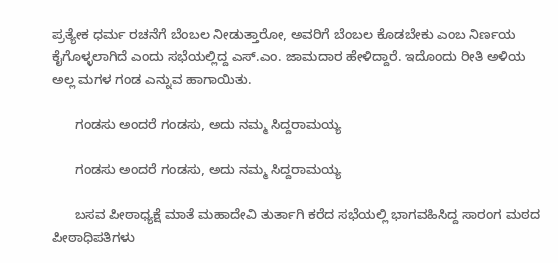ಪ್ರತ್ಯೇಕ ಧರ್ಮ ರಚನೆಗೆ ಬೆಂಬಲ ನೀಡುತ್ತಾರೋ, ಅವರಿಗೆ ಬೆಂಬಲ ಕೊಡಬೇಕು ಎಂಬ ನಿರ್ಣಯ ಕೈಗೊಳ್ಳಲಾಗಿದೆ ಎಂದು ಸಭೆಯಲ್ಲಿದ್ದ ಎಸ್‌.ಎಂ. ಜಾಮದಾರ ಹೇಳಿದ್ದಾರೆ. ಇದೊಂದು ರೀತಿ ಅಳಿಯ ಅಲ್ಲ ಮಗಳ ಗಂಡ ಎನ್ನುವ ಹಾಗಾಯಿತು.

      ಗಂಡಸು ಅಂದರೆ ಗಂಡಸು, ಅದು ನಮ್ಮ ಸಿದ್ದರಾಮಯ್ಯ

      ಗಂಡಸು ಅಂದರೆ ಗಂಡಸು, ಅದು ನಮ್ಮ ಸಿದ್ದರಾಮಯ್ಯ

      ಬಸವ ಪೀಠಾಧ್ಯಕ್ಷೆ ಮಾತೆ ಮಹಾದೇವಿ ತುರ್ತಾಗಿ ಕರೆದ ಸಭೆಯಲ್ಲಿ ಭಾಗವಹಿಸಿದ್ದ ಸಾರಂಗ ಮಠದ ಪೀಠಾಧಿಪತಿಗಳು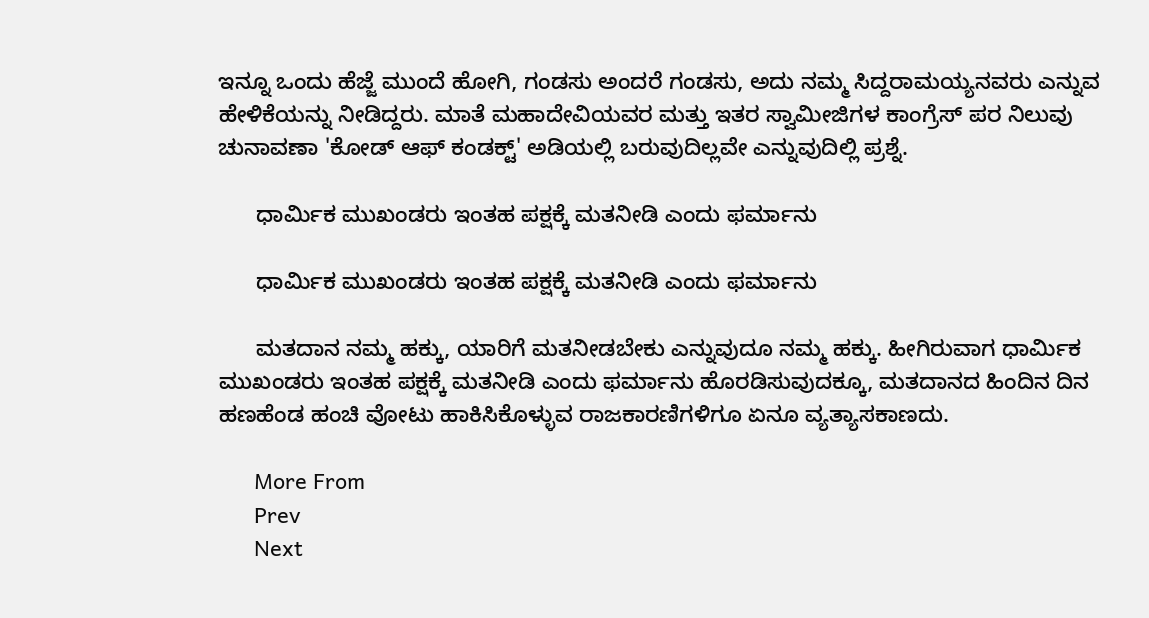ಇನ್ನೂ ಒಂದು ಹೆಜ್ಜೆ ಮುಂದೆ ಹೋಗಿ, ಗಂಡಸು ಅಂದರೆ ಗಂಡಸು, ಅದು ನಮ್ಮ ಸಿದ್ದರಾಮಯ್ಯನವರು ಎನ್ನುವ ಹೇಳಿಕೆಯನ್ನು ನೀಡಿದ್ದರು. ಮಾತೆ ಮಹಾದೇವಿಯವರ ಮತ್ತು ಇತರ ಸ್ವಾಮೀಜಿಗಳ ಕಾಂಗ್ರೆಸ್ ಪರ ನಿಲುವು ಚುನಾವಣಾ 'ಕೋಡ್ ಆಫ್ ಕಂಡಕ್ಟ್' ಅಡಿಯಲ್ಲಿ ಬರುವುದಿಲ್ಲವೇ ಎನ್ನುವುದಿಲ್ಲಿ ಪ್ರಶ್ನೆ.

      ಧಾರ್ಮಿಕ ಮುಖಂಡರು ಇಂತಹ ಪಕ್ಷಕ್ಕೆ ಮತನೀಡಿ ಎಂದು ಫರ್ಮಾನು

      ಧಾರ್ಮಿಕ ಮುಖಂಡರು ಇಂತಹ ಪಕ್ಷಕ್ಕೆ ಮತನೀಡಿ ಎಂದು ಫರ್ಮಾನು

      ಮತದಾನ ನಮ್ಮ ಹಕ್ಕು, ಯಾರಿಗೆ ಮತನೀಡಬೇಕು ಎನ್ನುವುದೂ ನಮ್ಮ ಹಕ್ಕು. ಹೀಗಿರುವಾಗ ಧಾರ್ಮಿಕ ಮುಖಂಡರು ಇಂತಹ ಪಕ್ಷಕ್ಕೆ ಮತನೀಡಿ ಎಂದು ಫರ್ಮಾನು ಹೊರಡಿಸುವುದಕ್ಕೂ, ಮತದಾನದ ಹಿಂದಿನ ದಿನ ಹಣಹೆಂಡ ಹಂಚಿ ವೋಟು ಹಾಕಿಸಿಕೊಳ್ಳುವ ರಾಜಕಾರಣಿಗಳಿಗೂ ಏನೂ ವ್ಯತ್ಯಾಸಕಾಣದು.

      More From
      Prev
      Next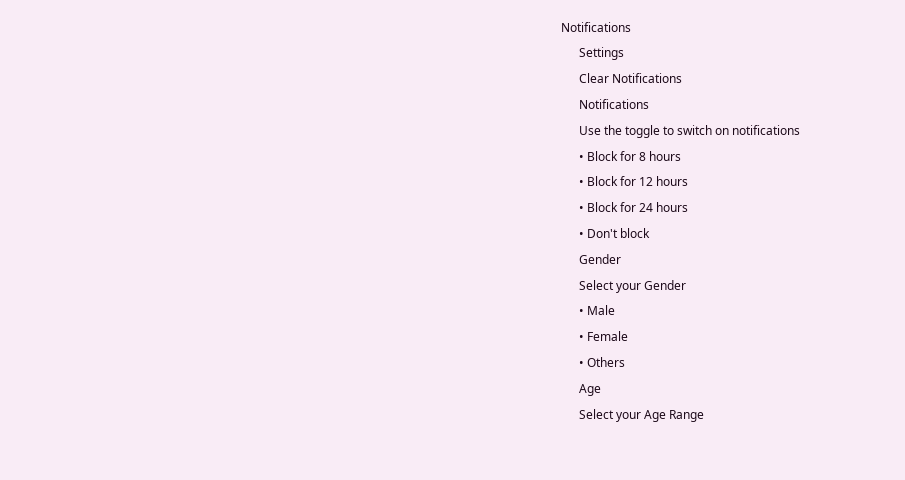Notifications
      Settings
      Clear Notifications
      Notifications
      Use the toggle to switch on notifications
      • Block for 8 hours
      • Block for 12 hours
      • Block for 24 hours
      • Don't block
      Gender
      Select your Gender
      • Male
      • Female
      • Others
      Age
      Select your Age Range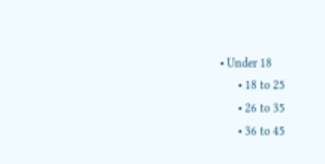• Under 18
      • 18 to 25
      • 26 to 35
      • 36 to 45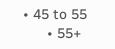• 45 to 55
      • 55+